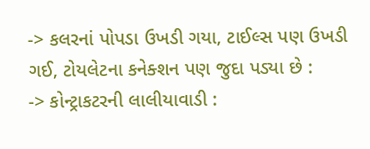-> કલરનાં પોપડા ઉખડી ગયા, ટાઈલ્સ પણ ઉખડી ગઈ, ટોયલેટના કનેક્શન પણ જુદા પડ્યા છે :
-> કોન્ટ્રાકટરની લાલીયાવાડી :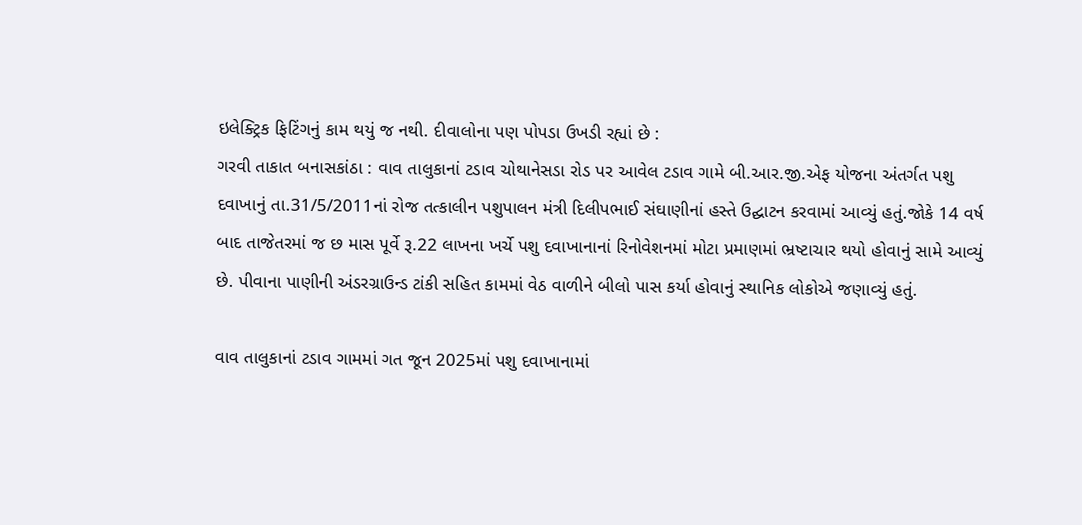ઇલેક્ટ્રિક ફિટિંગનું કામ થયું જ નથી. દીવાલોના પણ પોપડા ઉખડી રહ્યાં છે :
ગરવી તાકાત બનાસકાંઠા : વાવ તાલુકાનાં ટડાવ ચોથાનેસડા રોડ પર આવેલ ટડાવ ગામે બી.આર.જી.એફ યોજના અંતર્ગત પશુ દવાખાનું તા.31/5/2011નાં રોજ તત્કાલીન પશુપાલન મંત્રી દિલીપભાઈ સંઘાણીનાં હસ્તે ઉદ્ઘાટન કરવામાં આવ્યું હતું.જોકે 14 વર્ષ બાદ તાજેતરમાં જ છ માસ પૂર્વે રૂ.22 લાખના ખર્ચે પશુ દવાખાનાનાં રિનોવેશનમાં મોટા પ્રમાણમાં ભ્રષ્ટાચાર થયો હોવાનું સામે આવ્યું છે. પીવાના પાણીની અંડરગ્રાઉન્ડ ટાંકી સહિત કામમાં વેઠ વાળીને બીલો પાસ કર્યા હોવાનું સ્થાનિક લોકોએ જણાવ્યું હતું.

વાવ તાલુકાનાં ટડાવ ગામમાં ગત જૂન 2025માં પશુ દવાખાનામાં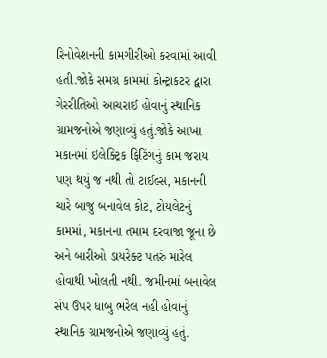રિનોવેશનની કામગીરીઓ કરવામાં આવી હતી.જોકે સમગ્ર કામમાં કોન્ટ્રાકટર દ્વારા ગેરરીતિઓ આચરાઈ હોવાનું સ્થાનિક ગ્રામજનોએ જણાવ્યું હતું.જોકે આખા મકાનમાં ઇલેક્ટ્રિક ફિટિંગનું કામ જરાય પણ થયું જ નથી તો ટાઈલ્સ, મકાનની ચારે બાજુ બનાવેલ કોટ, ટોયલેટનું કામમાં, મકાનના તમામ દરવાજા જૂના છે અને બારીઓ ડાયરેક્ટ પતરું મારેલ હોવાથી ખોલતી નથી. જમીનમાં બનાવેલ સંપ ઉપર ધાબુ ભરેલ નહી હોવાનું સ્થાનિક ગ્રામજનોએ જણાવ્યું હતું.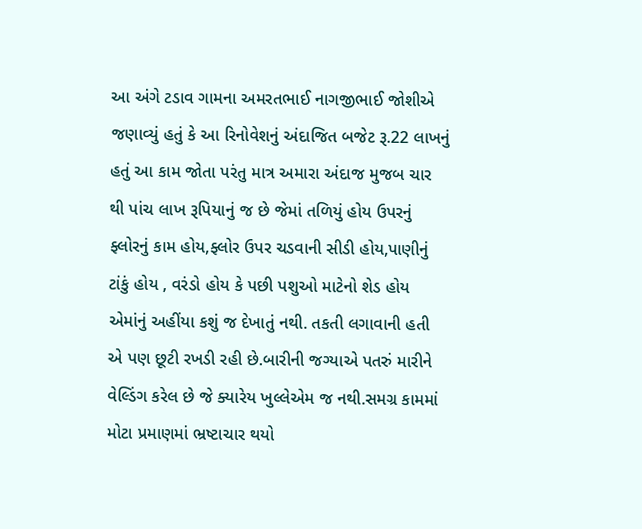આ અંગે ટડાવ ગામના અમરતભાઈ નાગજીભાઈ જોશીએ જણાવ્યું હતું કે આ રિનોવેશનું અંદાજિત બજેટ રૂ.22 લાખનું હતું આ કામ જોતા પરંતુ માત્ર અમારા અંદાજ મુજબ ચાર થી પાંચ લાખ રૂપિયાનું જ છે જેમાં તળિયું હોય ઉપરનું ફ્લોરનું કામ હોય,ફ્લોર ઉપર ચડવાની સીડી હોય,પાણીનું ટાંકું હોય , વરંડો હોય કે પછી પશુઓ માટેનો શેડ હોય એમાંનું અહીંયા કશું જ દેખાતું નથી. તકતી લગાવાની હતી એ પણ છૂટી રખડી રહી છે.બારીની જગ્યાએ પતરું મારીને વેલ્ડિંગ કરેલ છે જે ક્યારેય ખુલ્લેએમ જ નથી.સમગ્ર કામમાં મોટા પ્રમાણમાં ભ્રષ્ટાચાર થયો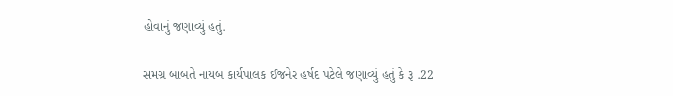હોવાનું જણાવ્યું હતું.

સમગ્ર બાબતે નાયબ કાર્યપાલક ઈજનેર હર્ષદ પટેલે જણાવ્યું હતું કે રૂ .22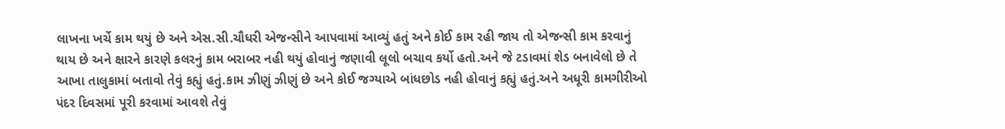લાખના ખર્ચે કામ થયું છે અને એસ.સી.ચૌધરી એજન્સીને આપવામાં આવ્યું હતું અને કોઈ કામ રહી જાય તો એજન્સી કામ કરવાનું થાય છે અને ક્ષારને કારણે કલરનું કામ બરાબર નહી થયું હોવાનું જણાવી લૂલો બચાવ કર્યો હતો.અને જે ટડાવમાં શેડ બનાવેલો છે તે આખા તાલુકામાં બતાવો તેવું કહ્યું હતું.કામ ઝીણું ઝીણું છે અને કોઈ જગ્યાએ બાંધછોડ નહી હોવાનું કહ્યું હતું.અને અધૂરી કામગીરીઓ પંદર દિવસમાં પૂરી કરવામાં આવશે તેવું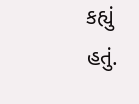કહ્યું હતું.